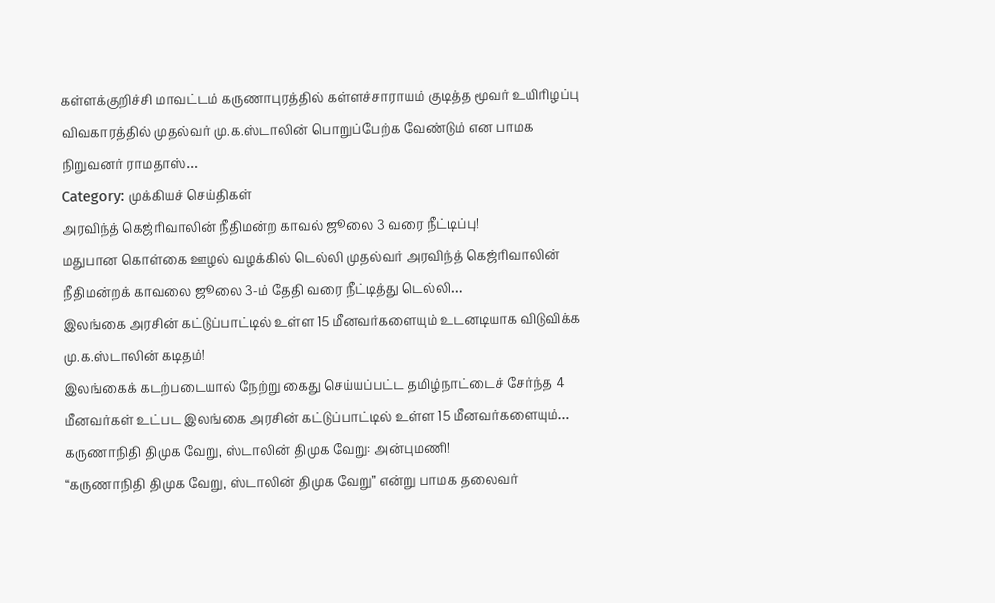கள்ளக்குறிச்சி மாவட்டம் கருணாபுரத்தில் கள்ளச்சாராயம் குடித்த மூவர் உயிரிழப்பு விவகாரத்தில் முதல்வர் மு.க.ஸ்டாலின் பொறுப்பேற்க வேண்டும் என பாமக நிறுவனர் ராமதாஸ்…
Category: முக்கியச் செய்திகள்
அரவிந்த் கெஜ்ரிவாலின் நீதிமன்ற காவல் ஜூலை 3 வரை நீட்டிப்பு!
மதுபான கொள்கை ஊழல் வழக்கில் டெல்லி முதல்வர் அரவிந்த் கெஜ்ரிவாலின் நீதிமன்றக் காவலை ஜூலை 3-ம் தேதி வரை நீட்டித்து டெல்லி…
இலங்கை அரசின் கட்டுப்பாட்டில் உள்ள 15 மீனவர்களையும் உடனடியாக விடுவிக்க மு.க.ஸ்டாலின் கடிதம்!
இலங்கைக் கடற்படையால் நேற்று கைது செய்யப்பட்ட தமிழ்நாட்டைச் சேர்ந்த 4 மீனவர்கள் உட்பட இலங்கை அரசின் கட்டுப்பாட்டில் உள்ள 15 மீனவர்களையும்…
கருணாநிதி திமுக வேறு, ஸ்டாலின் திமுக வேறு: அன்புமணி!
“கருணாநிதி திமுக வேறு, ஸ்டாலின் திமுக வேறு” என்று பாமக தலைவர்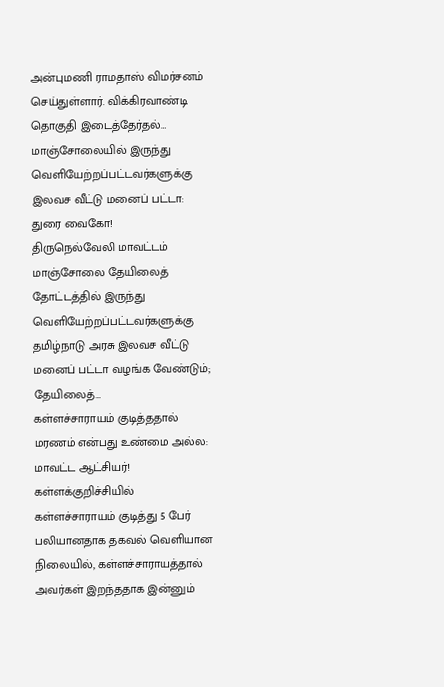அன்புமணி ராமதாஸ் விமர்சனம் செய்துள்ளார். விக்கிரவாண்டி தொகுதி இடைத்தேர்தல்…
மாஞ்சோலையில் இருந்து வெளியேற்றப்பட்டவர்களுக்கு இலவச வீட்டு மனைப் பட்டா: துரை வைகோ!
திருநெல்வேலி மாவட்டம் மாஞ்சோலை தேயிலைத் தோட்டத்தில் இருந்து வெளியேற்றப்பட்டவர்களுக்கு தமிழ்நாடு அரசு இலவச வீட்டு மனைப் பட்டா வழங்க வேண்டும்; தேயிலைத்…
கள்ளச்சாராயம் குடித்ததால் மரணம் என்பது உண்மை அல்ல: மாவட்ட ஆட்சியர்!
கள்ளக்குறிச்சியில் கள்ளச்சாராயம் குடித்து 5 பேர் பலியானதாக தகவல் வெளியான நிலையில், கள்ளச்சாராயத்தால் அவர்கள் இறந்ததாக இன்னும்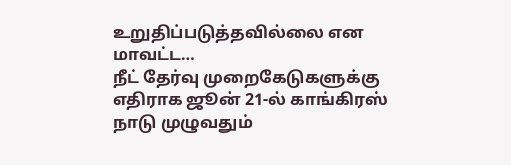உறுதிப்படுத்தவில்லை என மாவட்ட…
நீட் தேர்வு முறைகேடுகளுக்கு எதிராக ஜூன் 21-ல் காங்கிரஸ் நாடு முழுவதும்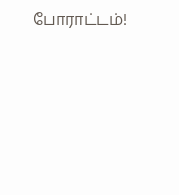போராட்டம்!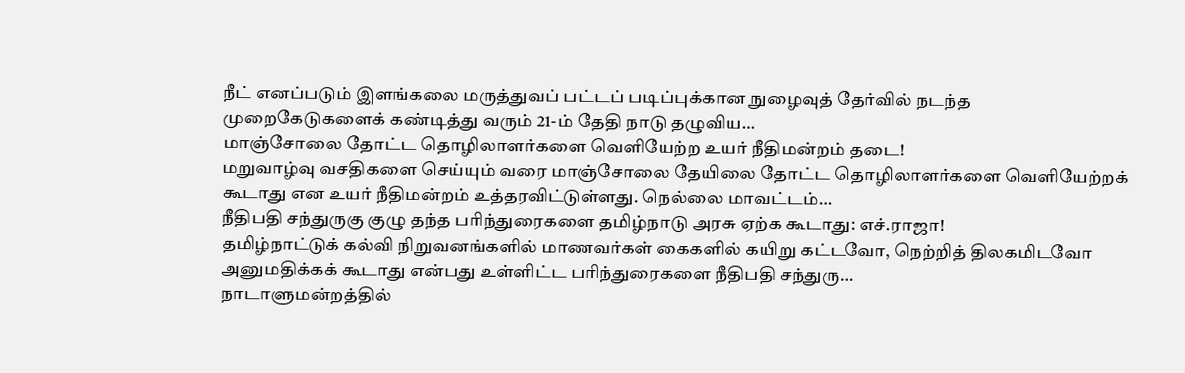நீட் எனப்படும் இளங்கலை மருத்துவப் பட்டப் படிப்புக்கான நுழைவுத் தேர்வில் நடந்த முறைகேடுகளைக் கண்டித்து வரும் 21-ம் தேதி நாடு தழுவிய…
மாஞ்சோலை தோட்ட தொழிலாளர்களை வெளியேற்ற உயர் நீதிமன்றம் தடை!
மறுவாழ்வு வசதிகளை செய்யும் வரை மாஞ்சோலை தேயிலை தோட்ட தொழிலாளர்களை வெளியேற்றக் கூடாது என உயர் நீதிமன்றம் உத்தரவிட்டுள்ளது. நெல்லை மாவட்டம்…
நீதிபதி சந்துருகு குழு தந்த பரிந்துரைகளை தமிழ்நாடு அரசு ஏற்க கூடாது: எச்.ராஜா!
தமிழ்நாட்டுக் கல்வி நிறுவனங்களில் மாணவர்கள் கைகளில் கயிறு கட்டவோ, நெற்றித் திலகமிடவோ அனுமதிக்கக் கூடாது என்பது உள்ளிட்ட பரிந்துரைகளை நீதிபதி சந்துரு…
நாடாளுமன்றத்தில்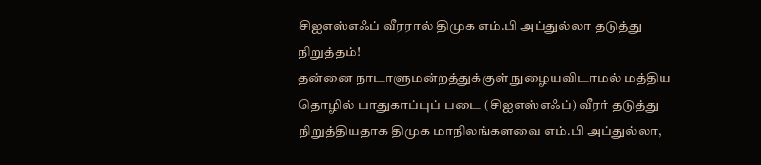சிஐஎஸ்எஃப் வீரரால் திமுக எம்.பி அப்துல்லா தடுத்து நிறுத்தம்!
தன்னை நாடாளுமன்றத்துக்குள் நுழையவிடாமல் மத்திய தொழில் பாதுகாப்புப் படை (சிஐஎஸ்எஃப்) வீரர் தடுத்து நிறுத்தியதாக திமுக மாநிலங்களவை எம்.பி அப்துல்லா,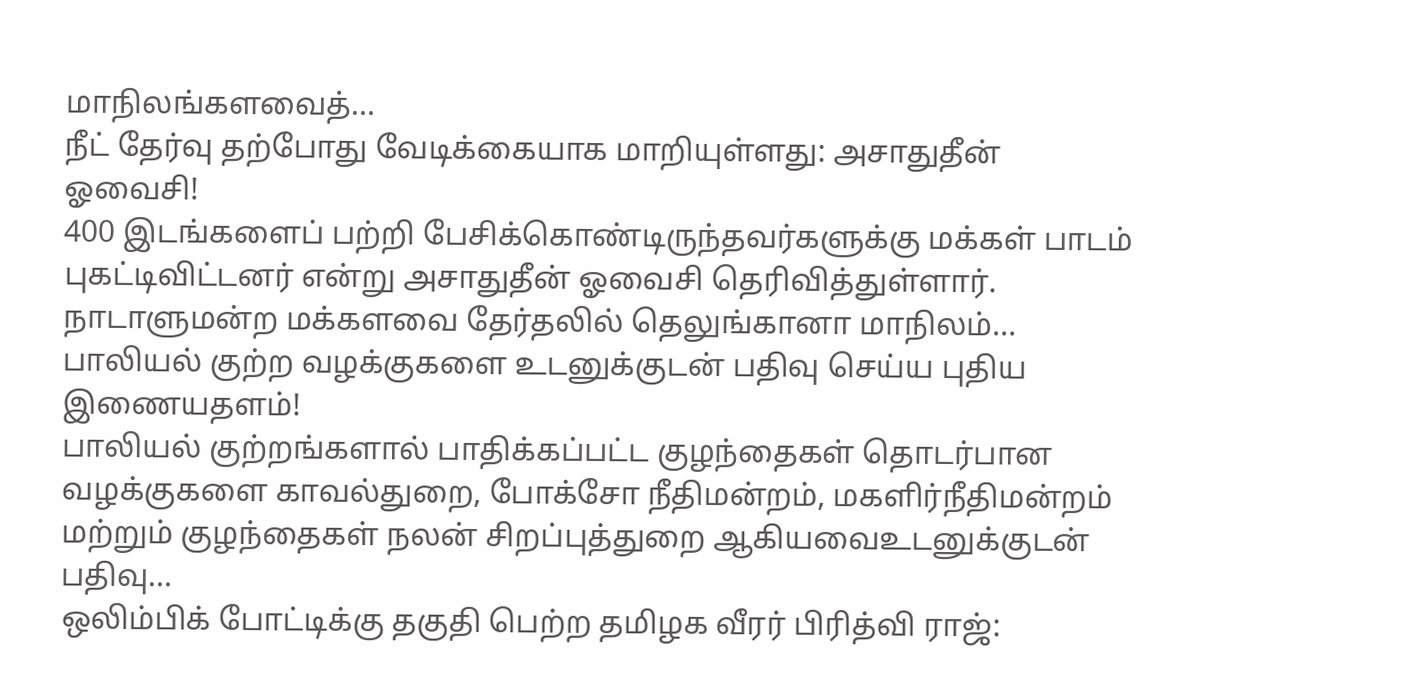மாநிலங்களவைத்…
நீட் தேர்வு தற்போது வேடிக்கையாக மாறியுள்ளது: அசாதுதீன் ஓவைசி!
400 இடங்களைப் பற்றி பேசிக்கொண்டிருந்தவர்களுக்கு மக்கள் பாடம் புகட்டிவிட்டனர் என்று அசாதுதீன் ஓவைசி தெரிவித்துள்ளார். நாடாளுமன்ற மக்களவை தேர்தலில் தெலுங்கானா மாநிலம்…
பாலியல் குற்ற வழக்குகளை உடனுக்குடன் பதிவு செய்ய புதிய இணையதளம்!
பாலியல் குற்றங்களால் பாதிக்கப்பட்ட குழந்தைகள் தொடர்பான வழக்குகளை காவல்துறை, போக்சோ நீதிமன்றம், மகளிர்நீதிமன்றம் மற்றும் குழந்தைகள் நலன் சிறப்புத்துறை ஆகியவைஉடனுக்குடன் பதிவு…
ஒலிம்பிக் போட்டிக்கு தகுதி பெற்ற தமிழக வீரர் பிரித்வி ராஜ்: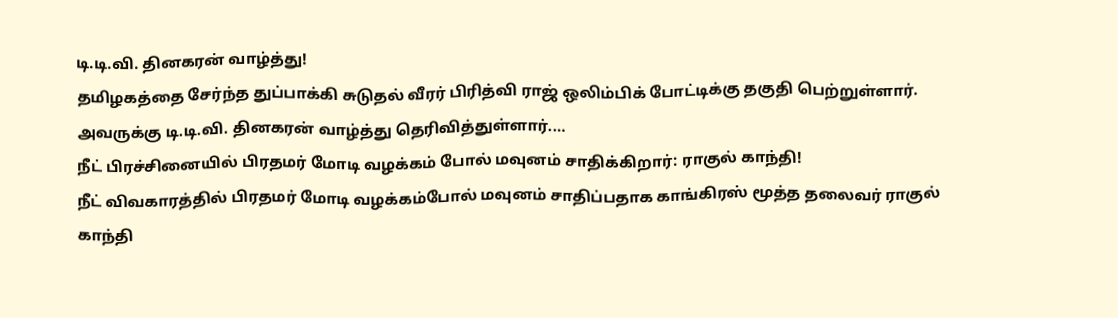டி.டி.வி. தினகரன் வாழ்த்து!
தமிழகத்தை சேர்ந்த துப்பாக்கி சுடுதல் வீரர் பிரித்வி ராஜ் ஒலிம்பிக் போட்டிக்கு தகுதி பெற்றுள்ளார். அவருக்கு டி.டி.வி. தினகரன் வாழ்த்து தெரிவித்துள்ளார்.…
நீட் பிரச்சினையில் பிரதமர் மோடி வழக்கம் போல் மவுனம் சாதிக்கிறார்: ராகுல் காந்தி!
நீட் விவகாரத்தில் பிரதமர் மோடி வழக்கம்போல் மவுனம் சாதிப்பதாக காங்கிரஸ் மூத்த தலைவர் ராகுல் காந்தி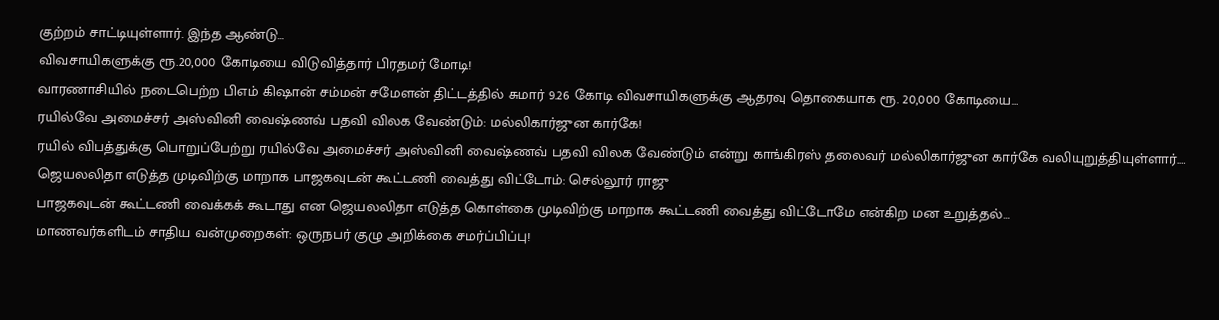குற்றம் சாட்டியுள்ளார். இந்த ஆண்டு…
விவசாயிகளுக்கு ரூ.20,000 கோடியை விடுவித்தார் பிரதமர் மோடி!
வாரணாசியில் நடைபெற்ற பிஎம் கிஷான் சம்மன் சமேளன் திட்டத்தில் சுமார் 9.26 கோடி விவசாயிகளுக்கு ஆதரவு தொகையாக ரூ. 20,000 கோடியை…
ரயில்வே அமைச்சர் அஸ்வினி வைஷ்ணவ் பதவி விலக வேண்டும்: மல்லிகார்ஜுன கார்கே!
ரயில் விபத்துக்கு பொறுப்பேற்று ரயில்வே அமைச்சர் அஸ்வினி வைஷ்ணவ் பதவி விலக வேண்டும் என்று காங்கிரஸ் தலைவர் மல்லிகார்ஜுன கார்கே வலியுறுத்தியுள்ளார்.…
ஜெயலலிதா எடுத்த முடிவிற்கு மாறாக பாஜகவுடன் கூட்டணி வைத்து விட்டோம்: செல்லூர் ராஜு
பாஜகவுடன் கூட்டணி வைக்கக் கூடாது என ஜெயலலிதா எடுத்த கொள்கை முடிவிற்கு மாறாக கூட்டணி வைத்து விட்டோமே என்கிற மன உறுத்தல்…
மாணவர்களிடம் சாதிய வன்முறைகள்: ஒருநபர் குழு அறிக்கை சமர்ப்பிப்பு!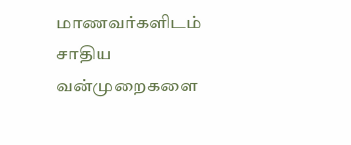மாணவர்களிடம் சாதிய வன்முறைகளை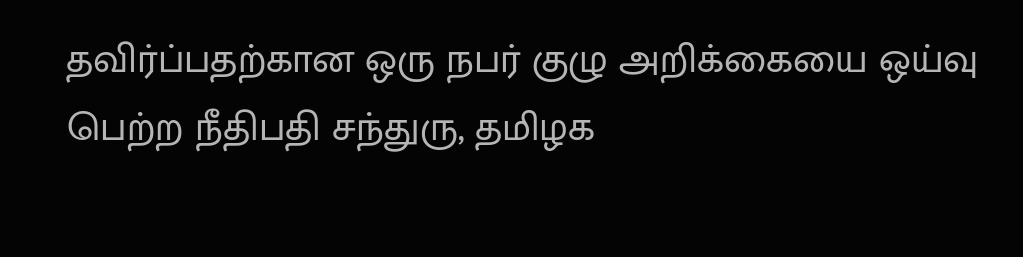தவிர்ப்பதற்கான ஒரு நபர் குழு அறிக்கையை ஒய்வு பெற்ற நீதிபதி சந்துரு, தமிழக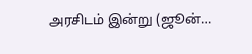அரசிடம் இன்று (ஜூன்…